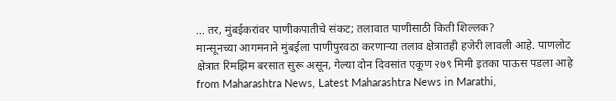... तर, मुंबईकरांवर पाणीकपातीचे संकट; तलावात पाणीसाठी किती शिल्लक?
मान्सूनच्या आगमनाने मुंबईला पाणीपुरवठा करणाऱ्या तलाव क्षेत्रातही हजेरी लावली आहे. पाणलोट क्षेत्रात रिमझिम बरसात सुरू असून, गेल्या दोन दिवसांत एकूण २७९ मिमी इतका पाऊस पडला आहे
from Maharashtra News, Latest Maharashtra News in Marathi,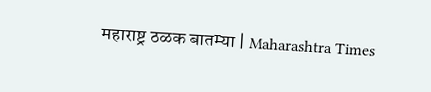महाराष्ट्र ठळक बातम्या | Maharashtra Times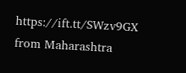https://ift.tt/SWzv9GX
from Maharashtra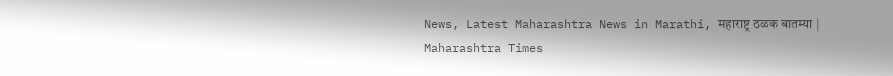News, Latest Maharashtra News in Marathi, महाराष्ट्र ठळक बातम्या | Maharashtra Times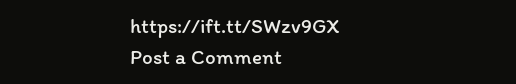https://ift.tt/SWzv9GX
Post a Comment